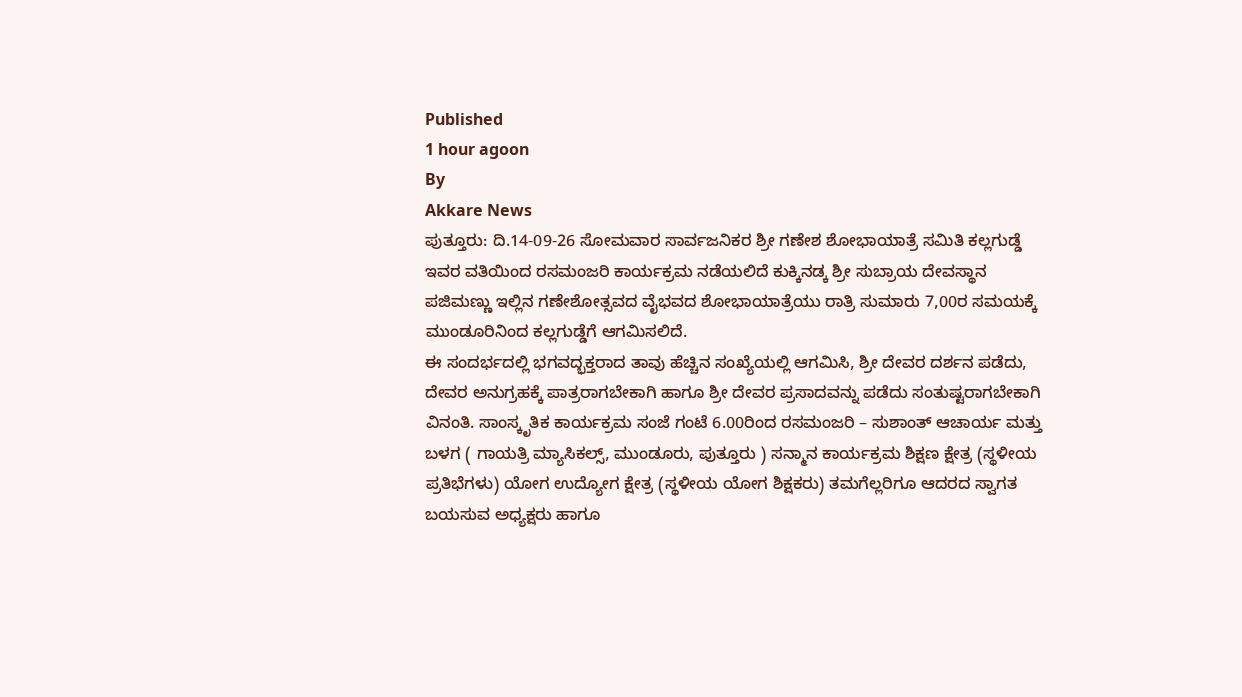Published
1 hour agoon
By
Akkare News
ಪುತ್ತೂರು: ದಿ.14-09-26 ಸೋಮವಾರ ಸಾರ್ವಜನಿಕರ ಶ್ರೀ ಗಣೇಶ ಶೋಭಾಯಾತ್ರೆ ಸಮಿತಿ ಕಲ್ಲಗುಡ್ಡೆ ಇವರ ವತಿಯಿಂದ ರಸಮಂಜರಿ ಕಾರ್ಯಕ್ರಮ ನಡೆಯಲಿದೆ ಕುಕ್ಕಿನಡ್ಕ ಶ್ರೀ ಸುಬ್ರಾಯ ದೇವಸ್ಥಾನ ಪಜಿಮಣ್ಣು ಇಲ್ಲಿನ ಗಣೇಶೋತ್ಸವದ ವೈಭವದ ಶೋಭಾಯಾತ್ರೆಯು ರಾತ್ರಿ ಸುಮಾರು 7,00ರ ಸಮಯಕ್ಕೆ ಮುಂಡೂರಿನಿಂದ ಕಲ್ಲಗುಡ್ಡೆಗೆ ಆಗಮಿಸಲಿದೆ.
ಈ ಸಂದರ್ಭದಲ್ಲಿ ಭಗವದ್ಭಕ್ತರಾದ ತಾವು ಹೆಚ್ಚಿನ ಸಂಖ್ಯೆಯಲ್ಲಿ ಆಗಮಿಸಿ, ಶ್ರೀ ದೇವರ ದರ್ಶನ ಪಡೆದು, ದೇವರ ಅನುಗ್ರಹಕ್ಕೆ ಪಾತ್ರರಾಗಬೇಕಾಗಿ ಹಾಗೂ ಶ್ರೀ ದೇವರ ಪ್ರಸಾದವನ್ನು ಪಡೆದು ಸಂತುಷ್ಟರಾಗಬೇಕಾಗಿ ವಿನಂತಿ. ಸಾಂಸ್ಕೃತಿಕ ಕಾರ್ಯಕ್ರಮ ಸಂಜೆ ಗಂಟೆ 6.00ರಿಂದ ರಸಮಂಜರಿ – ಸುಶಾಂತ್ ಆಚಾರ್ಯ ಮತ್ತು ಬಳಗ ( ಗಾಯತ್ರಿ ಮ್ಯಾಸಿಕಲ್ಸ್, ಮುಂಡೂರು, ಪುತ್ತೂರು ) ಸನ್ಮಾನ ಕಾರ್ಯಕ್ರಮ ಶಿಕ್ಷಣ ಕ್ಷೇತ್ರ (ಸ್ಥಳೀಯ ಪ್ರತಿಭೆಗಳು) ಯೋಗ ಉದ್ಯೋಗ ಕ್ಷೇತ್ರ (ಸ್ಥಳೀಯ ಯೋಗ ಶಿಕ್ಷಕರು) ತಮಗೆಲ್ಲರಿಗೂ ಆದರದ ಸ್ವಾಗತ ಬಯಸುವ ಅಧ್ಯಕ್ಷರು ಹಾಗೂ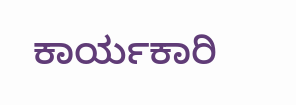ಕಾರ್ಯಕಾರಿ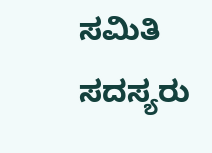ಸಮಿತಿ ಸದಸ್ಯರು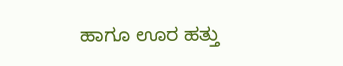ಹಾಗೂ ಊರ ಹತ್ತು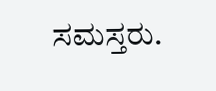ಸಮಸ್ತರು.